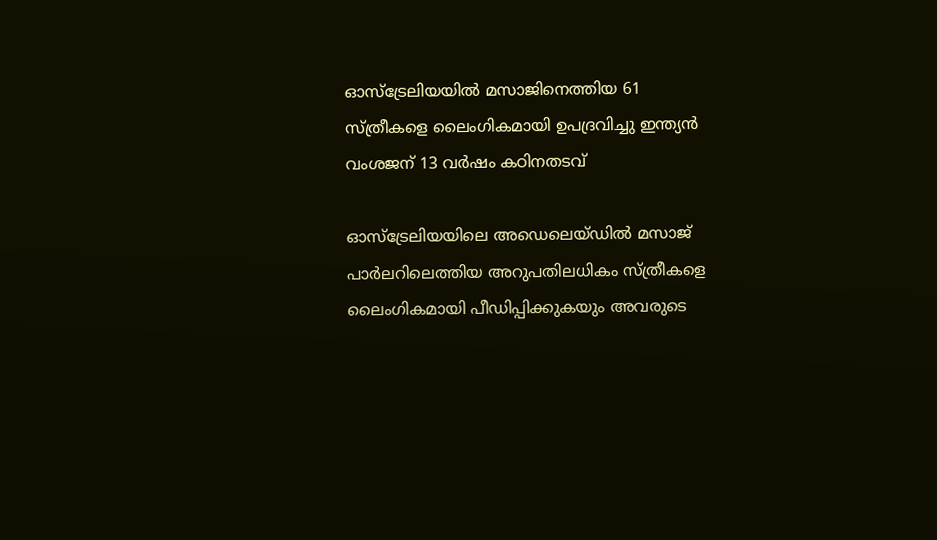ഓസ്ട്രേലിയയില്‍ മസാജിനെത്തിയ 61 സ്ത്രീകളെ ലൈംഗികമായി ഉപദ്രവിച്ചു ഇന്ത്യന്‍ വംശജന് 13 വര്‍ഷം കഠിനതടവ്

ഓസ്ട്രേലിയയിലെ അഡെലെയ്ഡില്‍ മസാജ് പാര്‍ലറിലെത്തിയ അറുപതിലധികം സ്ത്രീകളെ ലൈംഗികമായി പീഡിപ്പിക്കുകയും അവരുടെ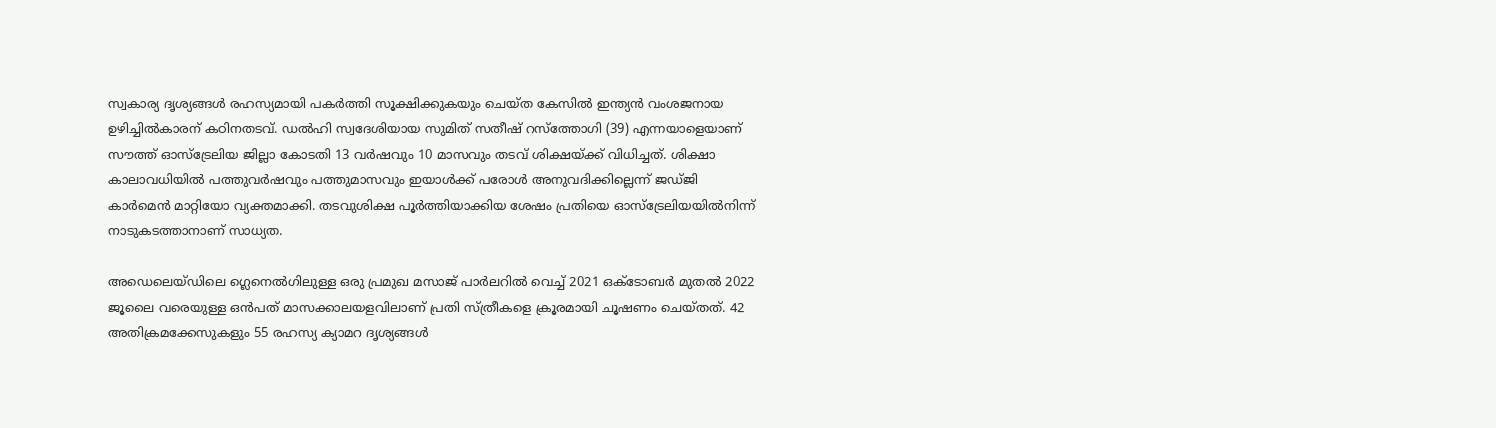സ്വകാര്യ ദൃശ്യങ്ങള്‍ രഹസ്യമായി പകര്‍ത്തി സൂക്ഷിക്കുകയും ചെയ്ത കേസില്‍ ഇന്ത്യന്‍ വംശജനായ ഉഴിച്ചില്‍കാരന് കഠിനതടവ്. ഡല്‍ഹി സ്വദേശിയായ സുമിത് സതീഷ് റസ്ത്തോഗി (39) എന്നയാളെയാണ് സൗത്ത് ഓസ്ട്രേലിയ ജില്ലാ കോടതി 13 വര്‍ഷവും 10 മാസവും തടവ് ശിക്ഷയ്ക്ക് വിധിച്ചത്. ശിക്ഷാ കാലാവധിയില്‍ പത്തുവര്‍ഷവും പത്തുമാസവും ഇയാള്‍ക്ക് പരോള്‍ അനുവദിക്കില്ലെന്ന് ജഡ്ജി കാര്‍മെന്‍ മാറ്റിയോ വ്യക്തമാക്കി. തടവുശിക്ഷ പൂര്‍ത്തിയാക്കിയ ശേഷം പ്രതിയെ ഓസ്ട്രേലിയയില്‍നിന്ന് നാടുകടത്താനാണ് സാധ്യത.

അഡെലെയ്ഡിലെ ഗ്ലെനെല്‍ഗിലുള്ള ഒരു പ്രമുഖ മസാജ് പാര്‍ലറില്‍ വെച്ച് 2021 ഒക്ടോബര്‍ മുതല്‍ 2022 ജൂലൈ വരെയുള്ള ഒന്‍പത് മാസക്കാലയളവിലാണ് പ്രതി സ്ത്രീകളെ ക്രൂരമായി ചൂഷണം ചെയ്തത്. 42 അതിക്രമക്കേസുകളും 55 രഹസ്യ ക്യാമറ ദൃശ്യങ്ങള്‍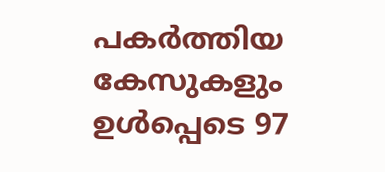പകര്‍ത്തിയ കേസുകളും ഉള്‍പ്പെടെ 97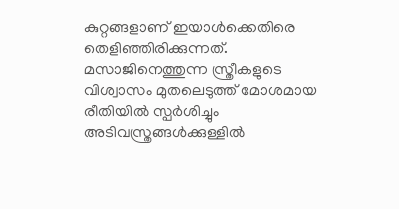കുറ്റങ്ങളാണ് ഇയാള്‍ക്കെതിരെ തെളിഞ്ഞിരിക്കുന്നത്. മസാജിനെത്തുന്ന സ്ത്രീകളുടെ വിശ്വാസം മുതലെടുത്ത് മോശമായ രീതിയില്‍ സ്പര്‍ശിച്ചും അടിവസ്ത്രങ്ങള്‍ക്കുള്ളില്‍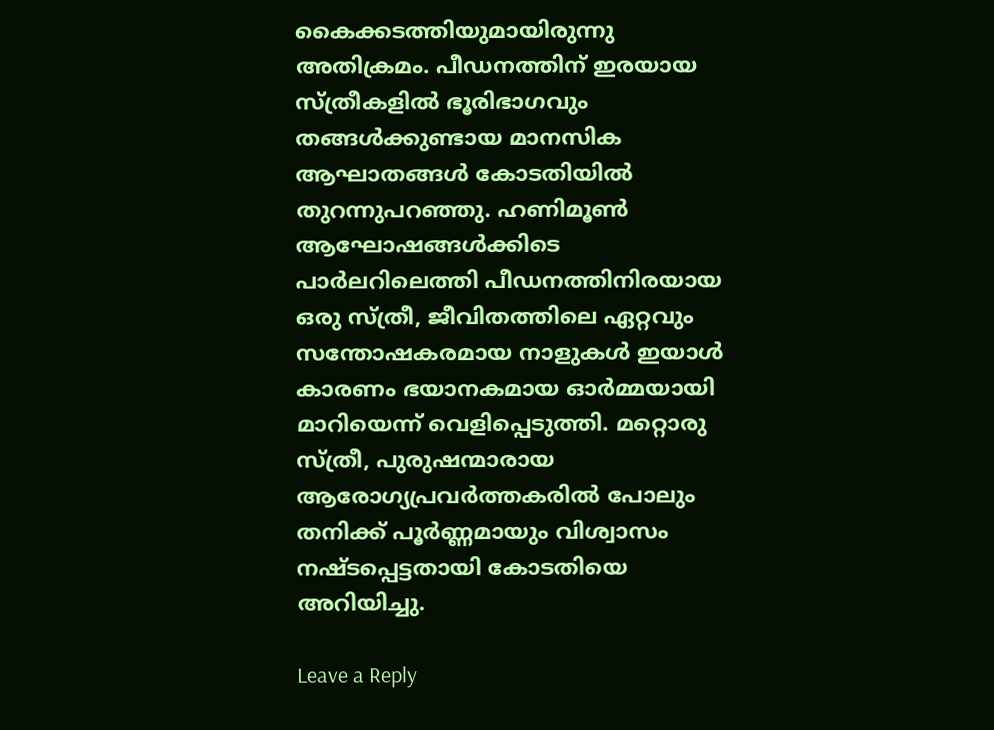കൈക്കടത്തിയുമായിരുന്നു അതിക്രമം. പീഡനത്തിന് ഇരയായ സ്ത്രീകളില്‍ ഭൂരിഭാഗവും തങ്ങള്‍ക്കുണ്ടായ മാനസിക ആഘാതങ്ങള്‍ കോടതിയില്‍ തുറന്നുപറഞ്ഞു. ഹണിമൂണ്‍ ആഘോഷങ്ങള്‍ക്കിടെ പാര്‍ലറിലെത്തി പീഡനത്തിനിരയായ ഒരു സ്ത്രീ, ജീവിതത്തിലെ ഏറ്റവും സന്തോഷകരമായ നാളുകള്‍ ഇയാള്‍ കാരണം ഭയാനകമായ ഓര്‍മ്മയായി മാറിയെന്ന് വെളിപ്പെടുത്തി. മറ്റൊരു സ്ത്രീ, പുരുഷന്മാരായ ആരോഗ്യപ്രവര്‍ത്തകരില്‍ പോലും തനിക്ക് പൂര്‍ണ്ണമായും വിശ്വാസം നഷ്ടപ്പെട്ടതായി കോടതിയെ അറിയിച്ചു.

Leave a Reply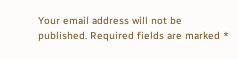Your email address will not be published. Required fields are marked *